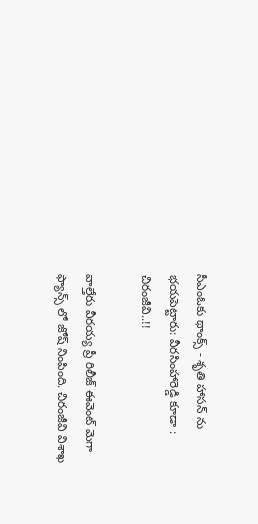సీఎంఓకు థాంక్స్ - శృతి హాసన్ ను భయపెట్టారు: వీరసింహారెడ్డి కూడా : చిరంజీవి..!!

వాల్తేరు వీరయ్య ప్రీ రిలీజ్ ఈవెంట్ మెగా ఫ్యాన్స్ లో జోష్ నింపింది. చిరంజీవి విశాఖ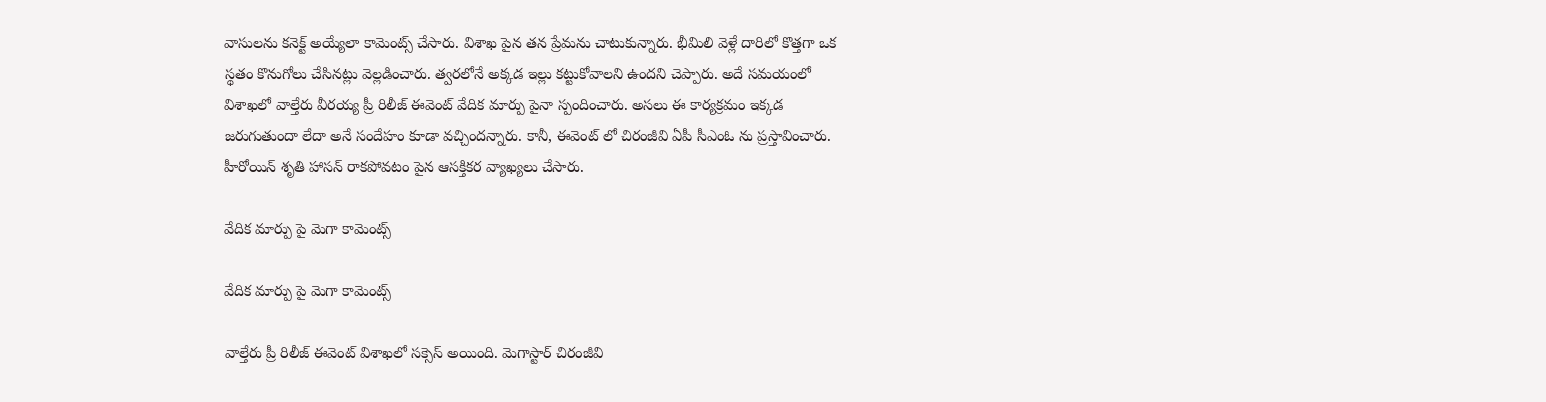వాసులను కనెక్ట్ అయ్యేలా కామెంట్స్ చేసారు. విశాఖ పైన తన ప్రేమను చాటుకున్నారు. భీమిలి వెళ్లే దారిలో కొత్తగా ఒక స్థతం కొనుగోలు చేసినట్లు వెల్లడించారు. త్వరలోనే అక్కడ ఇల్లు కట్టుకోవాలని ఉందని చెప్పారు. అదే సమయంలో విశాఖలో వాల్తేరు వీరయ్య ప్రీ రిలీజ్ ఈవెంట్ వేదిక మార్పు పైనా స్పందించారు. అసలు ఈ కార్యక్రమం ఇక్కడ జరుగుతుందా లేదా అనే సందేహం కూడా వచ్చిందన్నారు. కానీ, ఈవెంట్ లో చిరంజీవి ఏపీ సీఎంఓ ను ప్రస్తావించారు. హీరోయిన్ శృతి హాసన్ రాకపోవటం పైన ఆసక్తికర వ్యాఖ్యలు చేసారు.

వేదిక మార్పు పై మెగా కామెంట్స్

వేదిక మార్పు పై మెగా కామెంట్స్

వాల్తేరు ప్రీ రిలీజ్ ఈవెంట్ విశాఖలో సక్సెస్ అయింది. మెగాస్టార్ చిరంజీవి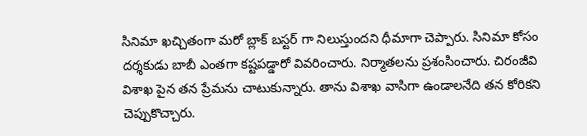సినిమా ఖచ్చితంగా మరో బ్లాక్ బస్టర్ గా నిలుస్తుందని ధీమాగా చెప్పారు. సినిమా కోసం దర్శకుడు బాబీ ఎంతగా కష్టపడ్డారో వివరించారు. నిర్మాతలను ప్రశంసించారు. చిరంజీవి విశాఖ పైన తన ప్రేమను చాటుకున్నారు. తాను విశాఖ వాసిగా ఉండాలనేది తన కోరికని చెప్పుకొచ్చారు.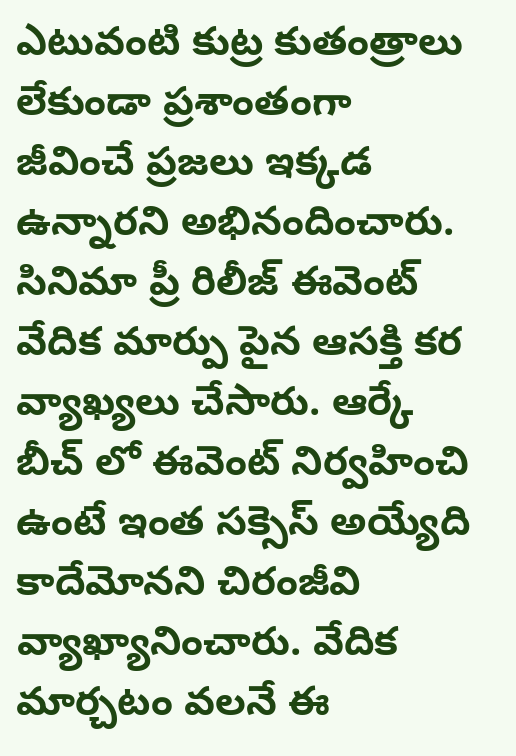ఎటువంటి కుట్ర కుతంత్రాలు లేకుండా ప్రశాంతంగా జీవించే ప్రజలు ఇక్కడ ఉన్నారని అభినందించారు. సినిమా ప్రీ రిలీజ్ ఈవెంట్ వేదిక మార్పు పైన ఆసక్తి కర వ్యాఖ్యలు చేసారు. ఆర్కే బీచ్ లో ఈవెంట్ నిర్వహించి ఉంటే ఇంత సక్సెస్ అయ్యేది కాదేమోనని చిరంజీవి వ్యాఖ్యానించారు. వేదిక మార్చటం వలనే ఈ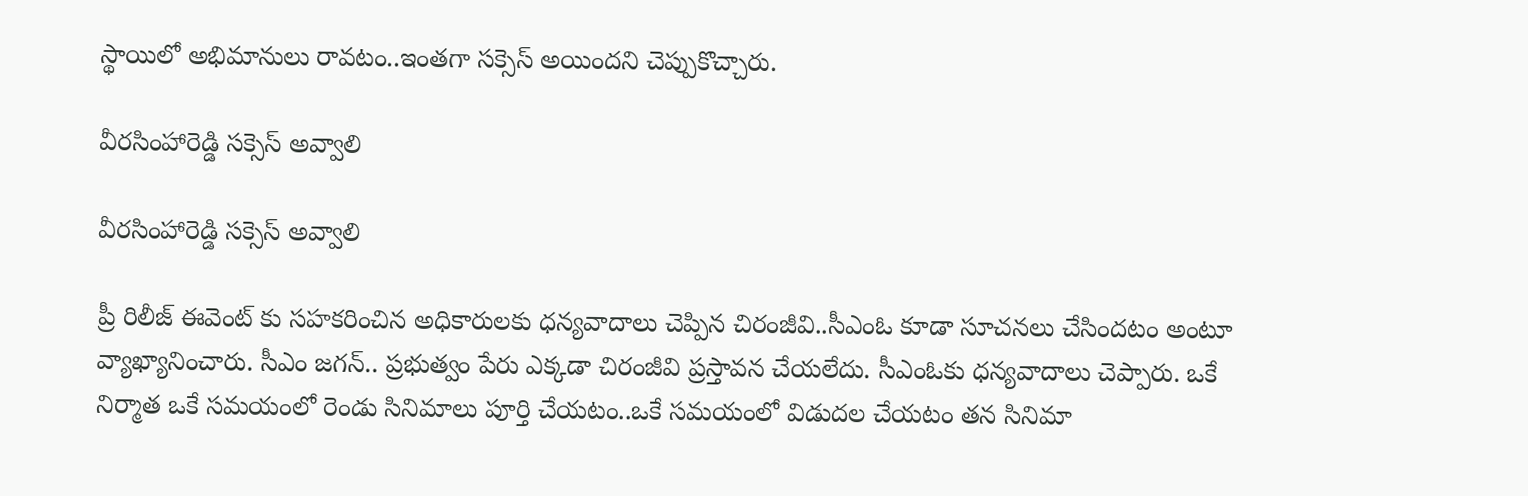స్థాయిలో అభిమానులు రావటం..ఇంతగా సక్సెస్ అయిందని చెప్పుకొచ్చారు.

వీరసింహారెడ్డి సక్సెస్ అవ్వాలి

వీరసింహారెడ్డి సక్సెస్ అవ్వాలి

ప్రీ రిలీజ్ ఈవెంట్ కు సహకరించిన అధికారులకు ధన్యవాదాలు చెప్పిన చిరంజీవి..సీఎంఓ కూడా సూచనలు చేసిందటం అంటూ వ్యాఖ్యానించారు. సీఎం జగన్.. ప్రభుత్వం పేరు ఎక్కడా చిరంజీవి ప్రస్తావన చేయలేదు. సీఎంఓకు ధన్యవాదాలు చెప్పారు. ఒకే నిర్మాత ఒకే సమయంలో రెండు సినిమాలు పూర్తి చేయటం..ఒకే సమయంలో విడుదల చేయటం తన సినిమా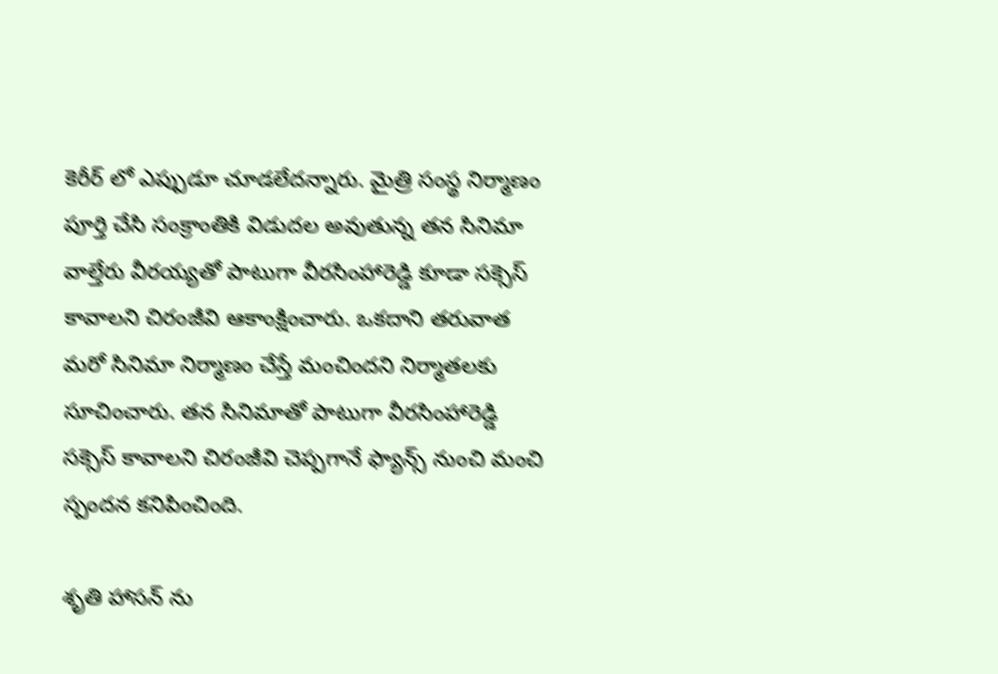కెరీర్ లో ఎప్పుడూ చూడలేదన్నారు. మైత్రి సంస్థ నిర్మాణం పూర్తి చేసి సంక్రాంతికి విడుదల అవుతున్న తన సినిమా వాల్తేరు వీరయ్యతో పాటుగా వీరసింహారెడ్డి కూడా సక్సెస్ కావాలని చిరంజీవి ఆకాంక్షించారు. ఒకదాని తరువాత మరో సినిమా నిర్మాణం చేస్తే మంచిందని నిర్మాతలకు సూచించారు. తన సినిమాతో పాటుగా వీరసింహారెడ్డి సక్సెస్ కావాలని చిరంజీవి చెప్పగానే ఫ్యాన్స్ నుంచి మంచి స్పందన కనిపించింది.

శృతి హాసన్ ను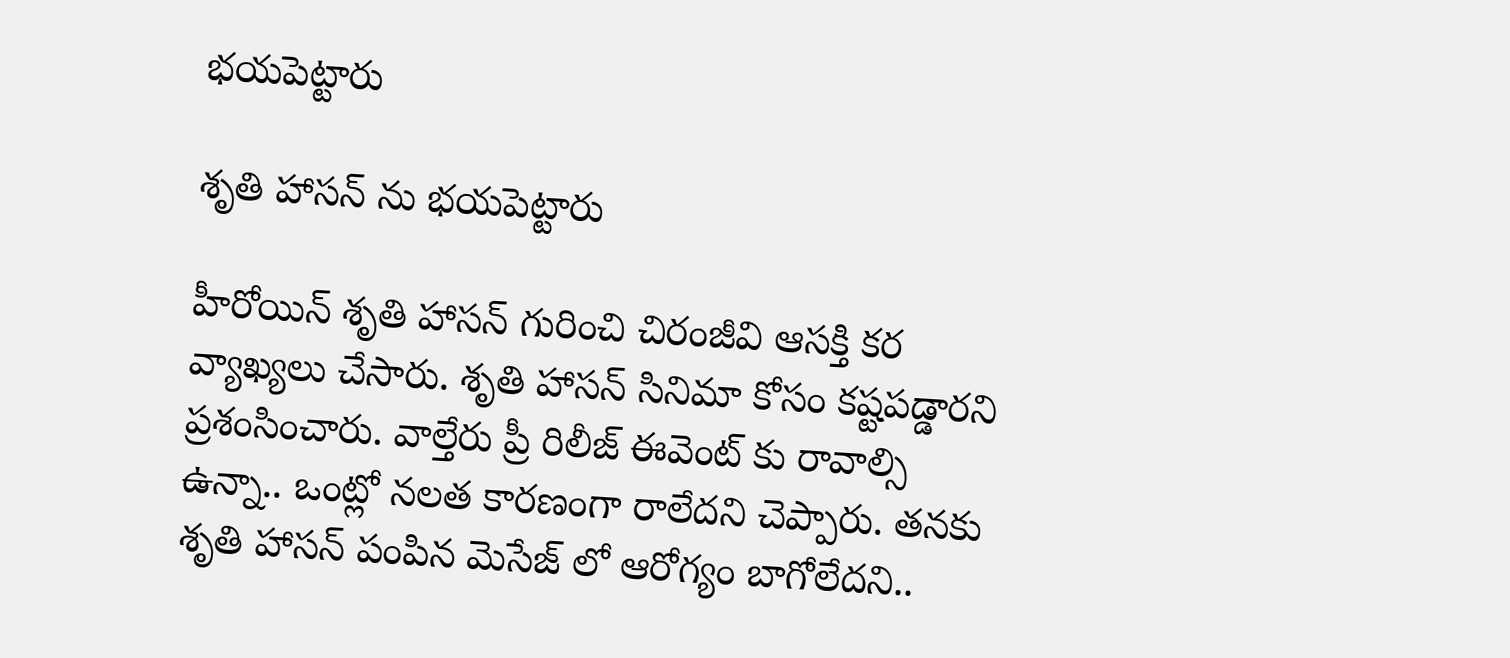భయపెట్టారు

శృతి హాసన్ ను భయపెట్టారు

హీరోయిన్ శృతి హాసన్ గురించి చిరంజీవి ఆసక్తి కర వ్యాఖ్యలు చేసారు. శృతి హాసన్ సినిమా కోసం కష్టపడ్డారని ప్రశంసించారు. వాల్తేరు ప్రీ రిలీజ్ ఈవెంట్ కు రావాల్సి ఉన్నా.. ఒంట్లో నలత కారణంగా రాలేదని చెప్పారు. తనకు శృతి హాసన్ పంపిన మెసేజ్ లో ఆరోగ్యం బాగోలేదని..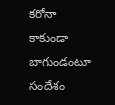కరోనా కాకుండా బాగుండంటూ సందేశం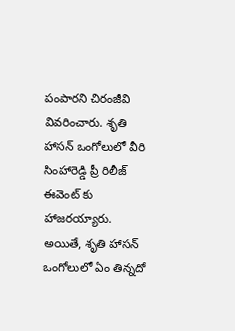పంపారని చిరంజీవి వివరించారు. శృతి హాసన్ ఒంగోలులో వీరి సింహారెడ్డి ప్రీ రిలీజ్ ఈవెంట్ కు హాజరయ్యారు. అయితే, శృతి హాసన్ ఒంగోలులో ఏం తిన్నదో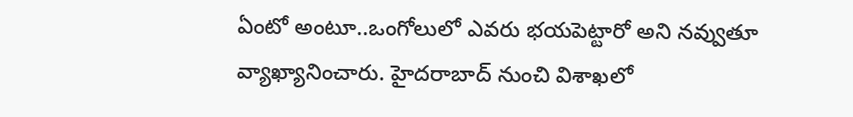ఏంటో అంటూ..ఒంగోలులో ఎవరు భయపెట్టారో అని నవ్వుతూ వ్యాఖ్యానించారు. హైదరాబాద్ నుంచి విశాఖలో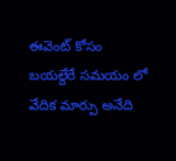ఈవెంట్ కోసం బయల్దేరే సమయం లో వేదిక మార్పు అనేది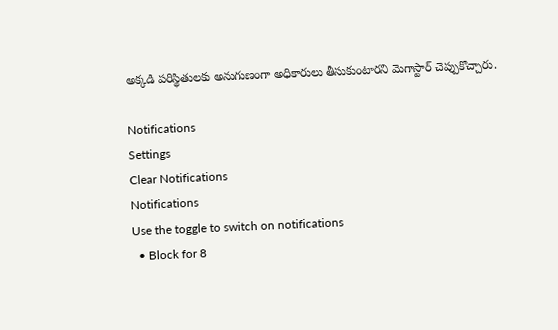అక్కడి పరిస్థితులకు అనుగుణంగా అధికారులు తీసుకుంటారని మెగాస్టార్ చెప్పుకొచ్చారు.

Notifications
Settings
Clear Notifications
Notifications
Use the toggle to switch on notifications
  • Block for 8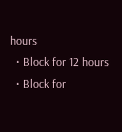hours
  • Block for 12 hours
  • Block for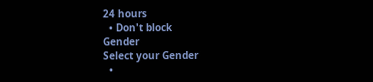24 hours
  • Don't block
Gender
Select your Gender
  •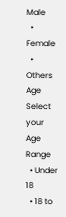Male
  • Female
  • Others
Age
Select your Age Range
  • Under 18
  • 18 to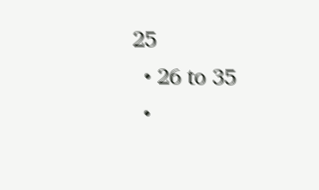25
  • 26 to 35
  •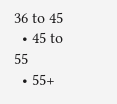36 to 45
  • 45 to 55
  • 55+